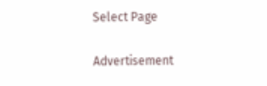Select Page

Advertisement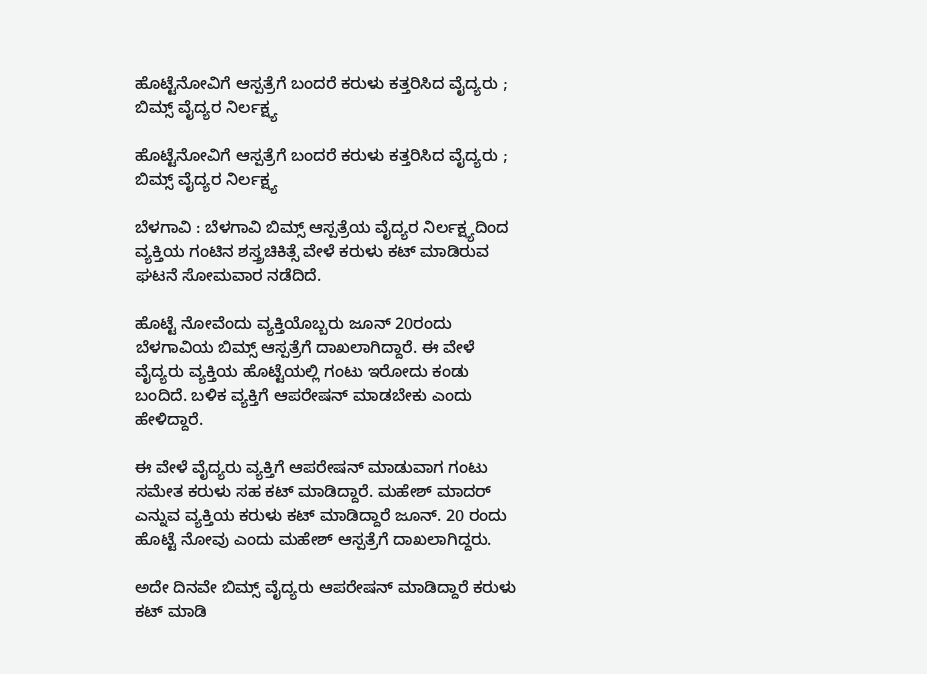ಹೊಟ್ಟೆನೋವಿಗೆ ಆಸ್ಪತ್ರೆಗೆ ಬಂದರೆ ಕರುಳು ಕತ್ತರಿಸಿದ ವೈದ್ಯರು ; ಬಿಮ್ಸ್ ವೈದ್ಯರ ನಿರ್ಲಕ್ಷ್ಯ

ಹೊಟ್ಟೆನೋವಿಗೆ ಆಸ್ಪತ್ರೆಗೆ ಬಂದರೆ ಕರುಳು ಕತ್ತರಿಸಿದ ವೈದ್ಯರು ; ಬಿಮ್ಸ್ ವೈದ್ಯರ ನಿರ್ಲಕ್ಷ್ಯ

ಬೆಳಗಾವಿ : ಬೆಳಗಾವಿ ಬಿಮ್ಸ್ ಆಸ್ಪತ್ರೆಯ ವೈದ್ಯರ‌ ನಿರ್ಲಕ್ಷ್ಯದಿಂದ ವ್ಯಕ್ತಿಯ ಗಂಟಿ‌ನ ಶಸ್ತ್ರಚಿಕಿತ್ಸೆ ವೇಳೆ ಕರುಳು ಕಟ್ ಮಾಡಿರುವ ಘಟನೆ ಸೋಮವಾರ ನಡೆದಿದೆ.

ಹೊಟ್ಟೆ ನೋವೆಂದು ವ್ಯಕ್ತಿಯೊಬ್ಬರು ಜೂನ್ 20ರಂದು ಬೆಳಗಾವಿಯ ಬಿಮ್ಸ್ ಆಸ್ಪತ್ರೆಗೆ ದಾಖಲಾಗಿದ್ದಾರೆ. ಈ ವೇಳೆ ವೈದ್ಯರು ವ್ಯಕ್ತಿಯ ಹೊಟ್ಟೆಯಲ್ಲಿ ಗಂಟು ಇರೋದು ಕಂಡು ಬಂದಿದೆ. ಬಳಿಕ ವ್ಯಕ್ತಿಗೆ ಆಪರೇಷನ್ ಮಾಡಬೇಕು ಎಂದು ಹೇಳಿದ್ದಾರೆ.

ಈ ವೇಳೆ ವೈದ್ಯರು ವ್ಯಕ್ತಿಗೆ ಆಪರೇಷನ್ ಮಾಡುವಾಗ ಗಂಟು ಸಮೇತ ಕರುಳು ಸಹ ಕಟ್ ಮಾಡಿದ್ದಾರೆ. ಮಹೇಶ್ ಮಾದರ್ ಎನ್ನುವ ವ್ಯಕ್ತಿಯ ಕರುಳು ಕಟ್ ಮಾಡಿದ್ದಾರೆ ಜೂನ್. 20 ರಂದು ಹೊಟ್ಟೆ ನೋವು ಎಂದು ಮಹೇಶ್ ಆಸ್ಪತ್ರೆಗೆ ದಾಖಲಾಗಿದ್ದರು.

ಅದೇ ದಿನವೇ ಬಿಮ್ಸ್ ವೈದ್ಯರು ಆಪರೇಷನ್ ಮಾಡಿದ್ದಾರೆ ಕರುಳು ಕಟ್ ಮಾಡಿ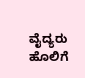ವೈದ್ಯರು ಹೊಲಿಗೆ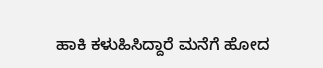ಹಾಕಿ ಕಳುಹಿಸಿದ್ದಾರೆ ಮನೆಗೆ ಹೋದ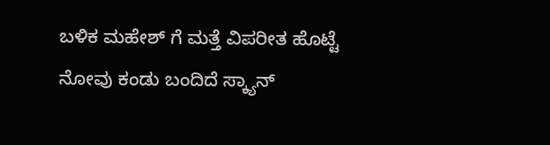ಬಳಿಕ ಮಹೇಶ್ ಗೆ ಮತ್ತೆ ವಿಪರೀತ ಹೊಟ್ಟೆ ನೋವು ಕಂಡು ಬಂದಿದೆ ಸ್ಕ್ಯಾನ್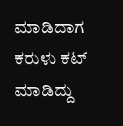ಮಾಡಿದಾಗ ಕರುಳು ಕಟ್ ಮಾಡಿದ್ದು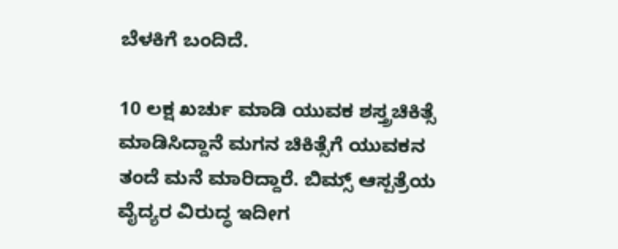ಬೆಳಕಿಗೆ ಬಂದಿದೆ.

10 ಲಕ್ಷ ಖರ್ಚು ಮಾಡಿ ಯುವಕ ಶಸ್ತ್ರಚಿಕಿತ್ಸೆ ಮಾಡಿಸಿದ್ದಾನೆ ಮಗನ ಚಿಕಿತ್ಸೆಗೆ ಯುವಕನ ತಂದೆ ಮನೆ ಮಾರಿದ್ದಾರೆ. ಬಿಮ್ಸ್ ಆಸ್ಪತ್ರೆಯ ವೈದ್ಯರ ವಿರುದ್ಧ ಇದೀಗ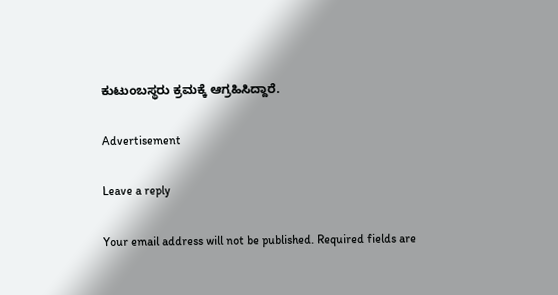ಕುಟುಂಬಸ್ಥರು ಕ್ರಮಕ್ಕೆ ಆಗ್ರಹಿಸಿದ್ದಾರೆ.

Advertisement

Leave a reply

Your email address will not be published. Required fields are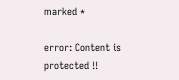marked *

error: Content is protected !!